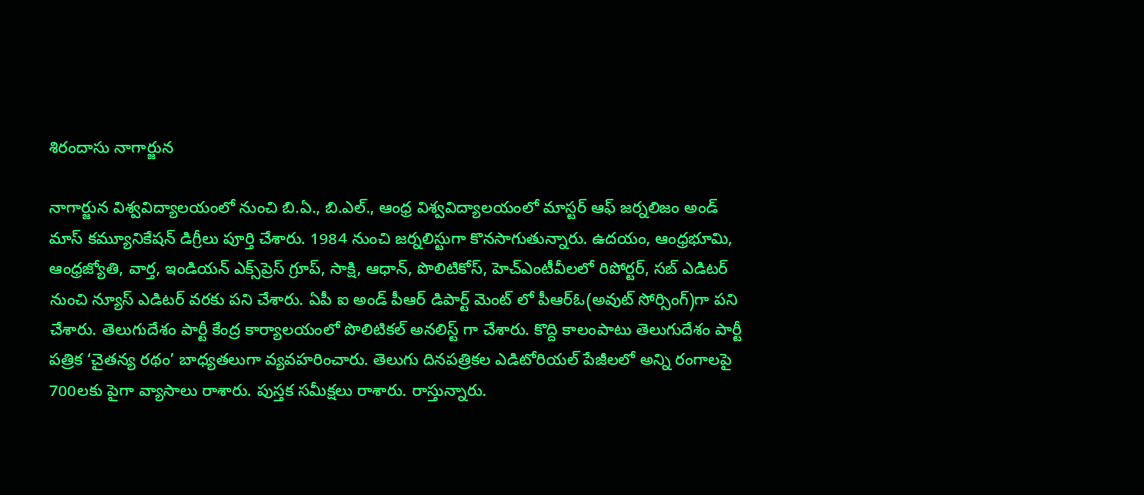శిరందాసు నాగార్జున

నాగార్జున విశ్వవిద్యాలయంలో నుంచి బి.ఏ., బి.ఎల్., ఆంధ్ర విశ్వవిద్యాలయంలో మాస్టర్ ఆఫ్ జర్నలిజం అండ్ మాస్ కమ్యూనికేషన్ డిగ్రీలు పూర్తి చేశారు. 1984 నుంచి జర్నలిస్టుగా కొనసాగుతున్నారు. ఉదయం, ఆంధ్రభూమి, ఆంధ్రజ్యోతి, వార్త, ఇండియన్ ఎక్స్‌ప్రెస్ గ్రూప్, సాక్షి, ఆధాన్, పొలిటికోస్, హెచ్ఎంటీవీలలో రిపోర్టర్, సబ్ ఎడిటర్ నుంచి న్యూస్ ఎడిటర్ వరకు పని చేశారు. ఏపీ ఐ అండ్ పీఆర్ డిపార్ట్ మెంట్ లో పీఆర్ఓ(అవుట్ సోర్సింగ్)గా పని చేశారు. తెలుగుదేశం పార్టీ కేంద్ర కార్యాలయంలో పొలిటికల్ అనలిస్ట్ గా చేశారు. కొద్ది కాలంపాటు తెలుగుదేశం పార్టీ పత్రిక ‘చైతన్య రథం’ బాధ్యతలుగా వ్యవహరించారు. తెలుగు దినపత్రికల ఎడిటోరియల్ పేజీలలో అన్ని రంగాలపై 700లకు పైగా వ్యాసాలు రాశారు. పుస్తక సమీక్షలు రాశారు. రాస్తున్నారు.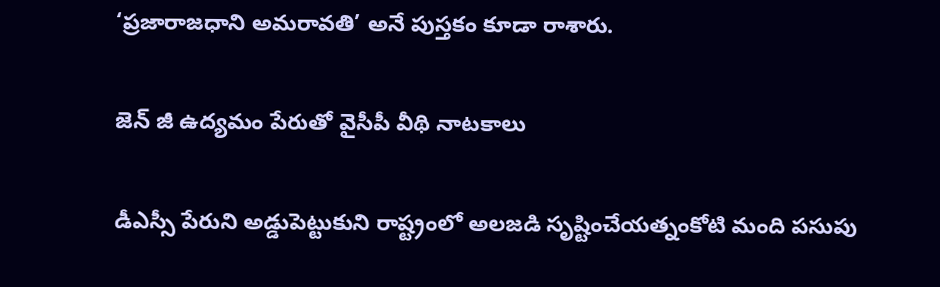‘ప్రజారాజధాని అమరావతి’ అనే పుస్తకం కూడా రాశారు.

జెన్ జీ ఉద్యమం పేరుతో వైసీపీ వీథి నాటకాలు

డీఎస్సీ పేరుని అడ్డుపెట్టుకుని రాష్ట్రంలో అలజడి సృష్టించేయత్నంకోటి మంది పసుపు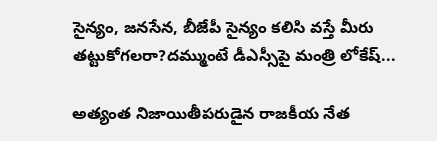సైన్యం, జనసేన, బీజేపీ సైన్యం కలిసి వస్తే మీరు తట్టుకోగలరా?దమ్ముంటే డీఎస్సీపై మంత్రి లోకేష్...

అత్యంత నిజాయితీపరుడైన రాజకీయ నేత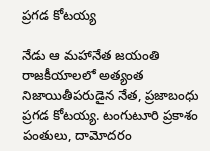ప్రగడ కోటయ్య

నేడు ఆ మహానేత జయంతి రాజకీయాలలో అత్యంత నిజాయితీపరుడైన నేత, ప్రజాబంధు ప్రగడ కోటయ్య. టంగుటూరి ప్రకాశం పంతులు, దామోదరం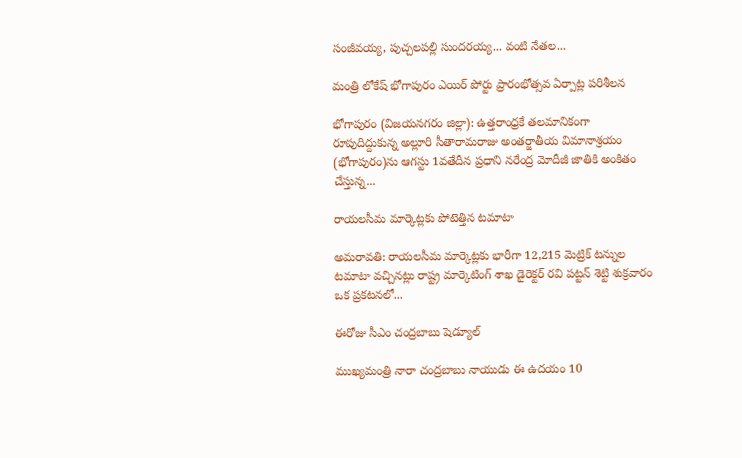సంజీవయ్య, పుచ్చలపల్లి సుందరయ్య... వంటి నేతల...

మంత్రి లోకేష్ భోగాపురం ఎయిర్ పోర్టు ప్రారంభోత్సవ ఏర్పాట్ల పరిశీలన

భోగాపురం (విజయనగరం జిల్లా): ఉత్తరాంధ్రకే తలమానికంగా రూపుదిద్దుకున్న అల్లూరి సీతారామరాజు అంతర్జాతీయ విమానాశ్రయం (భోగాపురం)ను ఆగస్టు 1వతేదీన ప్రధాని నరేంద్ర మోదీజీ జాతికి అంకితం చేస్తున్న...

రాయలసీమ మార్కెట్లకు పోటెత్తిన టమాటా

అమరావతి: రాయలసీమ మార్కెట్లకు భారీగా 12,215 మెట్రిక్ టన్నుల టమాటా వచ్చినట్లు రాష్ట్ర మార్కెటింగ్ శాఖ డైరెక్టర్ రవి పట్టన్ శెట్టి శుక్రవారం ఒక ప్రకటనలో...

ఈరోజు సీఎం చంద్రబాబు షెడ్యూల్

ముఖ్యమంత్రి నారా చంద్రబాబు నాయుడు ఈ ఉదయం 10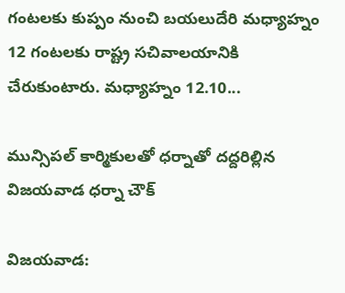గంటలకు కుప్పం నుంచి బయలుదేరి మధ్యాహ్నం 12 గంటలకు రాష్ట్ర సచివాలయానికి చేరుకుంటారు. మధ్యాహ్నం 12.10...

మున్సిపల్ కార్మికులతో ధర్నాతో దద్దరిల్లిన విజయవాడ ధర్నా చౌక్

విజయవాడ: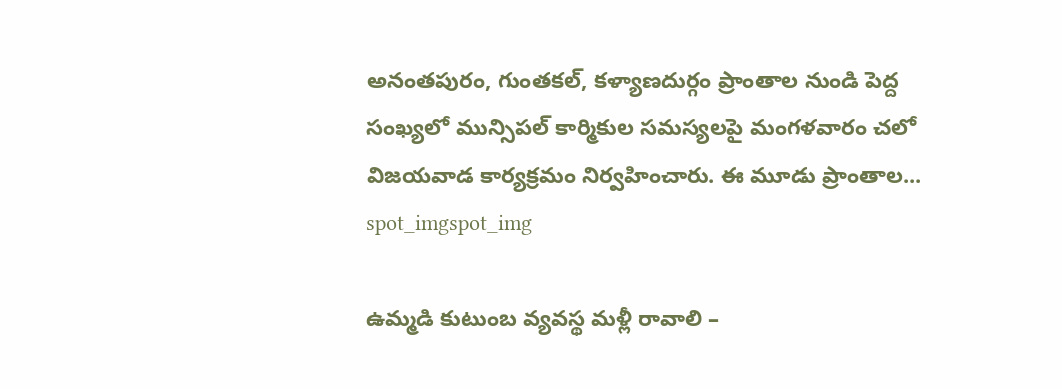అనంతపురం, గుంతకల్, కళ్యాణదుర్గం ప్రాంతాల నుండి పెద్ద సంఖ్యలో మున్సిపల్ కార్మికుల సమస్యలపై మంగళవారం చలో విజయవాడ కార్యక్రమం నిర్వహించారు. ఈ మూడు ప్రాంతాల...
spot_imgspot_img

ఉమ్మడి కుటుంబ వ్యవస్థ మళ్లీ రావాలి –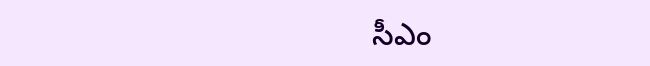సీఎం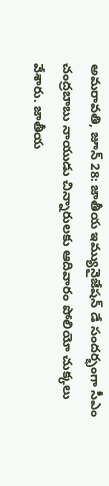అమరావతి, జూన్ 28: జాతీయ ఇమ్యునైజేషన్ డే సందర్భంగా సీఎం చంద్రబాబు నాయుడు చిన్నారులకు ఆదివారం పోలియో చుక్కలు వేశారు. జాతీయ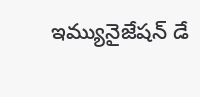ఇమ్యునైజేషన్ డే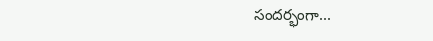సందర్భంగా...